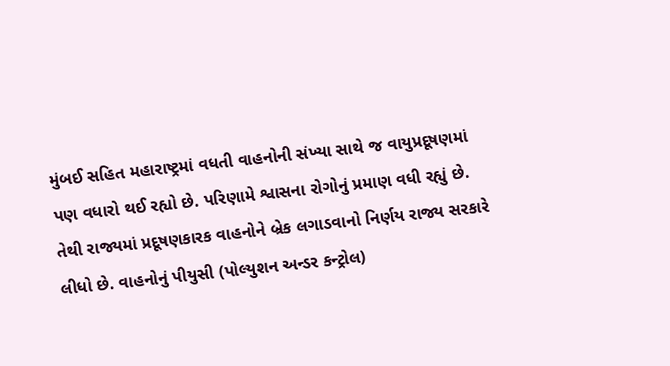મુંબઈ સહિત મહારાષ્ટ્રમાં વધતી વાહનોની સંખ્યા સાથે જ વાયુપ્રદૂષણમાં પણ વધારો થઈ રહ્યો છે. પરિણામે શ્વાસના રોગોનું પ્રમાણ વધી રહ્યું છે. તેથી રાજ્યમાં પ્રદૂષણકારક વાહનોને બ્રેક લગાડવાનો નિર્ણય રાજ્ય સરકારે લીધો છે. વાહનોનું પીયુસી (પોલ્યુશન અન્ડર કન્ટ્રોલ)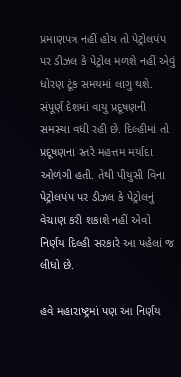પ્રમાણપત્ર નહીં હોય તો પેટ્રોલપંપ પર ડીઝલ કે પેટ્રોલ મળશે નહીં એવું ધોરણ ટૂંક સમયમાં લાગુ થશે. સંપૂર્ણ દેશમાં વાયુ પ્રદૂષણની સમસ્યા વધી રહી છે. દિલ્હીમાં તો પ્રદૂષણના સ્તરે મહત્તમ મર્યાદા ઓળંગી હતી. તેથી પીયુસી વિના પેટ્રોલપંપ પર ડીઝલ કે પેટ્રોલનું વેચાણ કરી શકાશે નહીં એવો નિર્ણય દિલ્હી સરકારે આ પહેલાં જ લીધો છે.

હવે મહારાષ્ટ્રમાં પણ આ નિર્ણય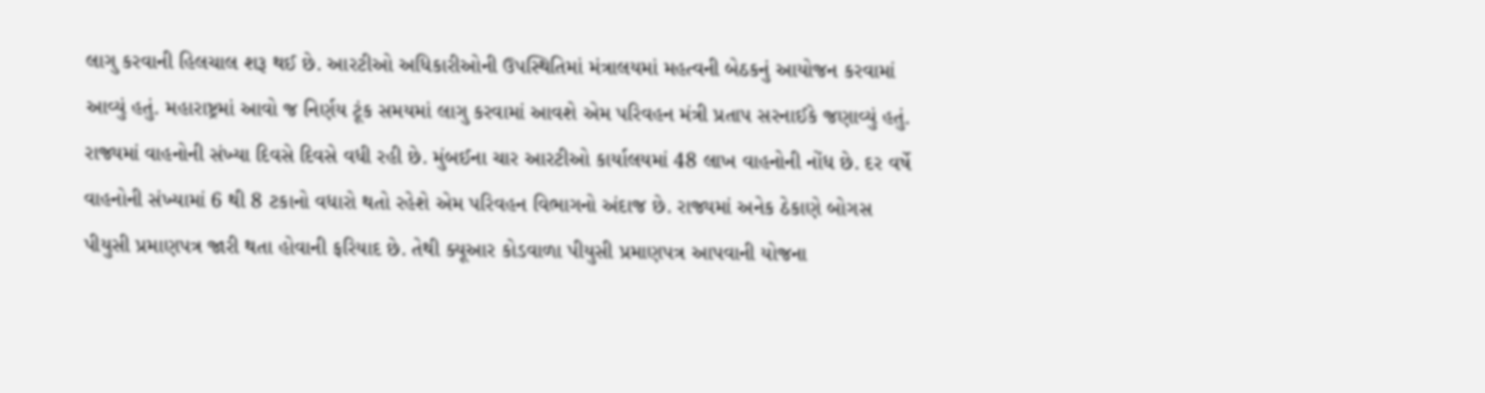લાગુ કરવાની હિલચાલ શરૂ થઈ છે. આરટીઓ અધિકારીઓની ઉપસ્થિતિમાં મંત્રાલયમાં મહત્વની બેઠકનું આયોજન કરવામાં આવ્યું હતું. મહારાષ્ટ્રમાં આવો જ નિર્ણય ટૂંક સમયમાં લાગુ કરવામાં આવશે એમ પરિવહન મંત્રી પ્રતાપ સરનાઈકે જણાવ્યું હતું. રાજ્યમાં વાહનોની સંખ્યા દિવસે દિવસે વધી રહી છે. મુંબઈના ચાર આરટીઓ કાર્યાલયમાં 48 લાખ વાહનોની નોંધ છે. દર વર્ષે વાહનોની સંખ્યામાં 6 થી 8 ટકાનો વધારો થતો રહેશે એમ પરિવહન વિભાગનો અંદાજ છે. રાજ્યમાં અનેક ઠેકાણે બોગસ પીયુસી પ્રમાણપત્ર જારી થતા હોવાની ફરિયાદ છે. તેથી ક્યૂઆર કોડવાળા પીયુસી પ્રમાણપત્ર આપવાની યોજના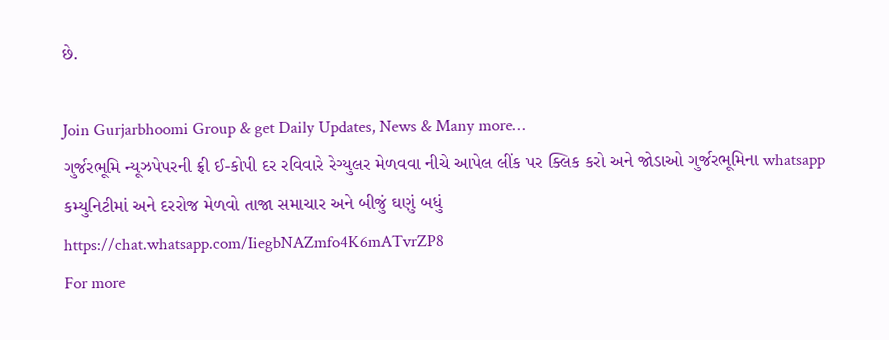છે.

Join Gurjarbhoomi Group & get Daily Updates, News & Many more…
ગુર્જરભૂમિ ન્યૂઝપેપરની ફ્રી ઈ-કોપી દર રવિવારે રેગ્યુલર મેળવવા નીચે આપેલ લીંક પર ક્લિક કરો અને જોડાઓ ગુર્જરભૂમિના whatsapp કમ્યુનિટીમાં અને દરરોજ મેળવો તાજા સમાચાર અને બીજું ઘણું બધું
https://chat.whatsapp.com/IiegbNAZmfo4K6mATvrZP8
For more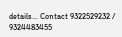details… Contact 9322529232 / 9324483455